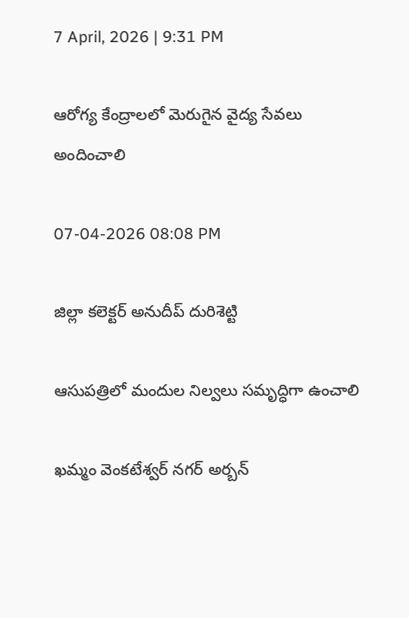7 April, 2026 | 9:31 PM

ఆరోగ్య కేంద్రాలలో మెరుగైన వైద్య సేవలు అందించాలి

07-04-2026 08:08 PM

జిల్లా కలెక్టర్ అనుదీప్ దురిశెట్టి

ఆసుపత్రిలో మందుల నిల్వలు సమృద్ధిగా ఉంచాలి

ఖమ్మం వెంకటేశ్వర్ నగర్ అర్బన్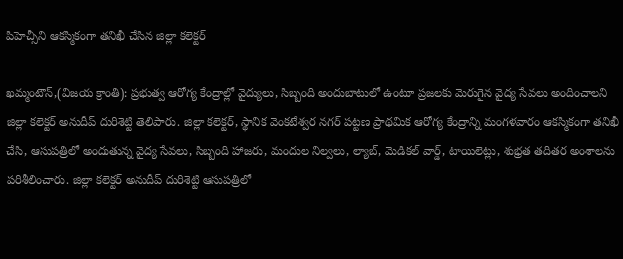పిహెచ్సీని ఆకస్మికంగా తనిఖీ చేసిన జిల్లా కలెక్టర్

ఖమ్మంటౌన్,(విజయ క్రాంతి): ప్రభుత్వ ఆరోగ్య కేంద్రాల్లో వైద్యులు, సిబ్బంది అందుబాటులో ఉంటూ ప్రజలకు మెరుగైన వైద్య సేవలు అందించాలని జిల్లా కలెక్టర్ అనుదీప్ దురిశెట్టి తెలిపారు. జిల్లా కలెక్టర్, స్థానిక వెంకటేశ్వర నగర్ పట్టణ ప్రాథమిక ఆరోగ్య కేంద్రాన్ని మంగళవారం ఆకస్మికంగా తనిఖీ చేసి, ఆసుపత్రిలో అందుతున్న వైద్య సేవలు, సిబ్బంది హాజరు, మందుల నిల్వలు, ల్యాబ్, మెడికల్ వార్డ్, టాయిలెట్లు, శుభ్రత తదితర అంశాలను పరిశీలించారు. జిల్లా కలెక్టర్ అనుదీప్ దురిశెట్టి ఆసుపత్రిలో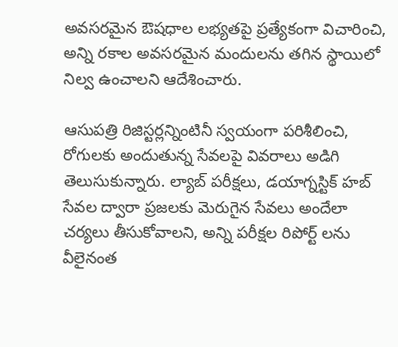అవసరమైన ఔషధాల లభ్యతపై ప్రత్యేకంగా విచారించి, అన్ని రకాల అవసరమైన మందులను తగిన స్థాయిలో నిల్వ ఉంచాలని ఆదేశించారు.

ఆసుపత్రి రిజిస్టర్లన్నింటినీ స్వయంగా పరిశీలించి, రోగులకు అందుతున్న సేవలపై వివరాలు అడిగి తెలుసుకున్నారు. ల్యాబ్ పరీక్షలు, డయాగ్నస్టిక్ హబ్ సేవల ద్వారా ప్రజలకు మెరుగైన సేవలు అందేలా చర్యలు తీసుకోవాలని, అన్ని పరీక్షల రిపోర్ట్ లను వీలైనంత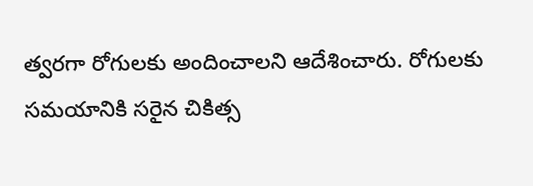త్వరగా రోగులకు అందించాలని ఆదేశించారు. రోగులకు సమయానికి సరైన చికిత్స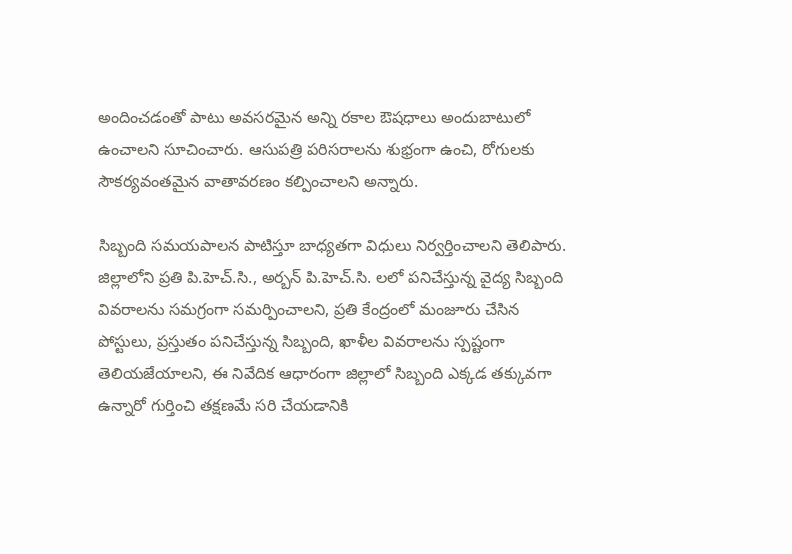అందించడంతో పాటు అవసరమైన అన్ని రకాల ఔషధాలు అందుబాటులో ఉంచాలని సూచించారు. ఆసుపత్రి పరిసరాలను శుభ్రంగా ఉంచి, రోగులకు సౌకర్యవంతమైన వాతావరణం కల్పించాలని అన్నారు.

సిబ్బంది సమయపాలన పాటిస్తూ బాధ్యతగా విధులు నిర్వర్తించాలని తెలిపారు. జిల్లాలోని ప్రతి పి.హెచ్.సి., అర్బన్ పి.హెచ్.సి. లలో పనిచేస్తున్న వైద్య సిబ్బంది వివరాలను సమగ్రంగా సమర్పించాలని, ప్రతి కేంద్రంలో మంజూరు చేసిన పోస్టులు, ప్రస్తుతం పనిచేస్తున్న సిబ్బంది, ఖాళీల వివరాలను స్పష్టంగా తెలియజేయాలని, ఈ నివేదిక ఆధారంగా జిల్లాలో సిబ్బంది ఎక్కడ తక్కువగా ఉన్నారో గుర్తించి తక్షణమే సరి చేయడానికి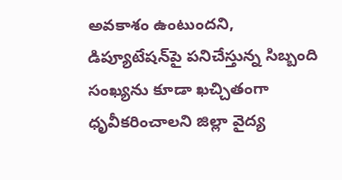అవకాశం ఉంటుందని,  డిప్యూటేషన్‌పై పనిచేస్తున్న సిబ్బంది సంఖ్యను కూడా ఖచ్చితంగా ధృవీకరించాలని జిల్లా వైద్య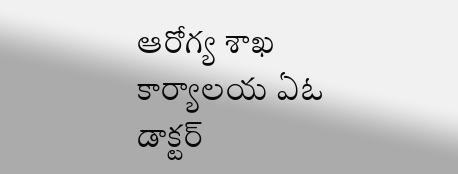ఆరోగ్య శాఖ కార్యాలయ ఏఓ డాక్టర్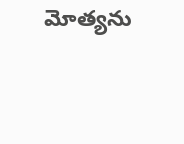మోత్యను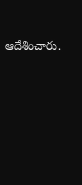ఆదేశించారు.